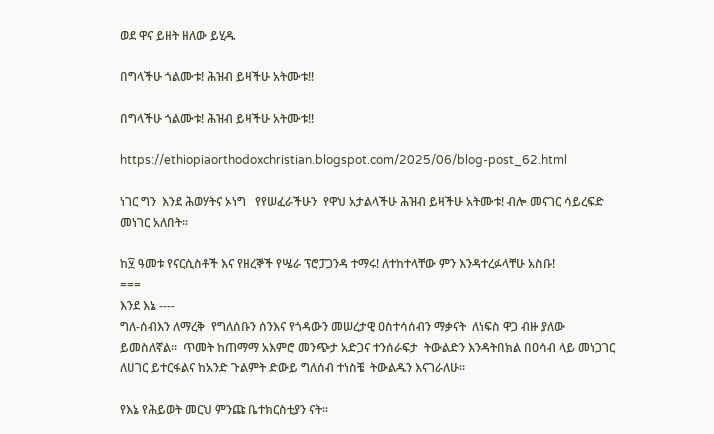ወደ ዋና ይዘት ዘለው ይሂዱ

በግላችሁ ጎልሙቱ! ሕዝብ ይዛችሁ አትሙቱ!!

በግላችሁ ጎልሙቱ! ሕዝብ ይዛችሁ አትሙቱ!!

https://ethiopiaorthodoxchristian.blogspot.com/2025/06/blog-post_62.html

ነገር ግን  እንደ ሕወሃትና ኦነግ   የየሠፈራችሁን  የዋህ አታልላችሁ ሕዝብ ይዛችሁ አትሙቱ! ብሎ መናገር ሳይረፍድ መነገር አለበት።

ከ፶ ዓመቱ የናርሲስቶች እና የዘረኞች የሤራ ፕሮፓጋንዳ ተማሩ! ለተከተላቸው ምን እንዳተረፉላቸሁ አስቡ!
===
እንደ እኔ ----
ግለ-ሰብእን ለማረቅ  የግለሰቡን ሰንእና የጎዳውን መሠረታዊ ዐስተሳሰብን ማቃናት  ለነፍስ ዋጋ ብዙ ያለው ይመስለኛል።  ጥመት ከጠማማ አእምሮ መንጭታ አድጋና ተንሰራፍታ  ትውልድን እንዳትበክል በዐሳብ ላይ መነጋገር   ለሀገር ይተርፋልና ከአንድ ጉልምት ድውይ ግለሰብ ተነስቼ  ትውልዱን እናገራለሁ።

የእኔ የሕይወት መርህ ምንጩ ቤተክርስቲያን ናት።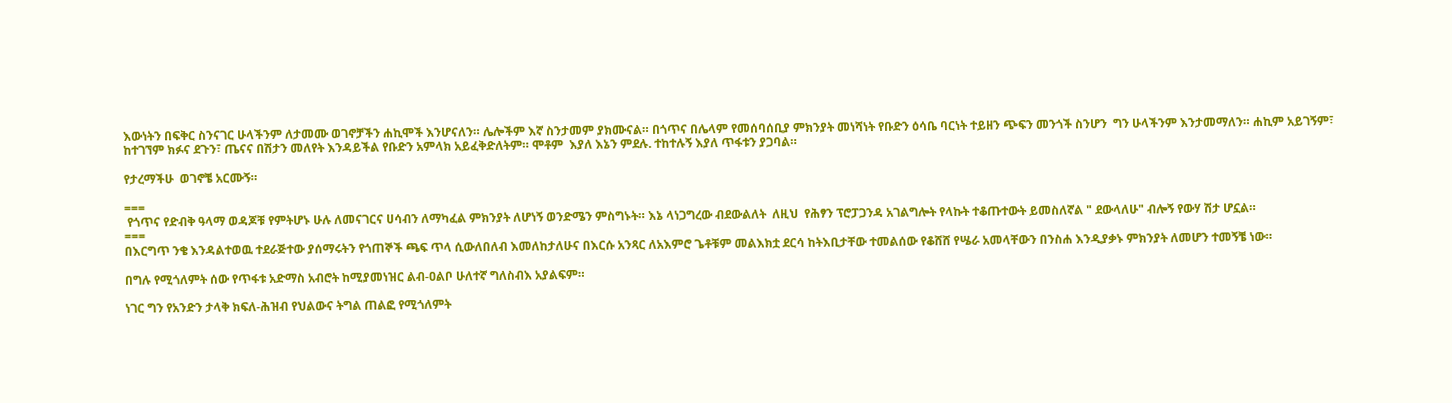እውነትን በፍቅር ስንናገር ሁላችንም ለታመሙ ወገኖቻችን ሐኪሞች እንሆናለን። ሌሎችም እኛ ስንታመም ያክሙናል። በጎጥና በሌላም የመሰባሰቢያ ምክንያት መነሻነት የቡድን ዕሳቤ ባርነት ተይዘን ጭፍን መንጎች ስንሆን  ግን ሁላችንም እንታመማለን። ሐኪም አይገኝም፣ ከተገኘም ክፉና ደጉን፣ ጤናና በሽታን መለየት እንዳይችል የቡድን አምላክ አይፈቅድለትም። ሞቶም  እያለ እኔን ምደሉ. ተከተሉኝ እያለ ጥፋቱን ያጋባል።

የታረማችሁ  ወገኖቼ አርሙኝ።

===
 የጎጥና የድብቅ ዓላማ ወዳጆቹ የምትሆኑ ሁሉ ለመናገርና ሀሳብን ለማካፈል ምክንያት ለሆነኝ ወንድሜን ምስግኑት። እኔ ላነጋግረው ብደውልለት  ለዚህ  የሕፃን ፕሮፓጋንዳ አገልግሎት የላኩት ተቆጡተውት ይመስለኛል " ደውላለሁ" ብሎኝ የውሃ ሽታ ሆኗል።
===
በእርግጥ ንቄ እንዳልተወዉ ተደራጅተው ያሰማሩትን የጎጠኞች ጫፍ ጥላ ሲውለበለብ እመለከታለሁና በእርሱ አንጻር ለአእምሮ ጌቶቹም መልእክቷ ደርሳ ከትእቢታቸው ተመልሰው የቆሸሸ የሤራ አመላቸውን በንስሐ እንዲያቃኑ ምክንያት ለመሆን ተመኝቼ ነው።

በግሉ የሚጎለምት ሰው የጥፋቱ አድማስ አብሮት ከሚያመነዝር ልብ-ዐልቦ ሁለተኛ ግለስብእ አያልፍም።

ነገር ግን የአንድን ታላቅ ክፍለ-ሕዝብ የህልውና ትግል ጠልፎ የሚጎለምት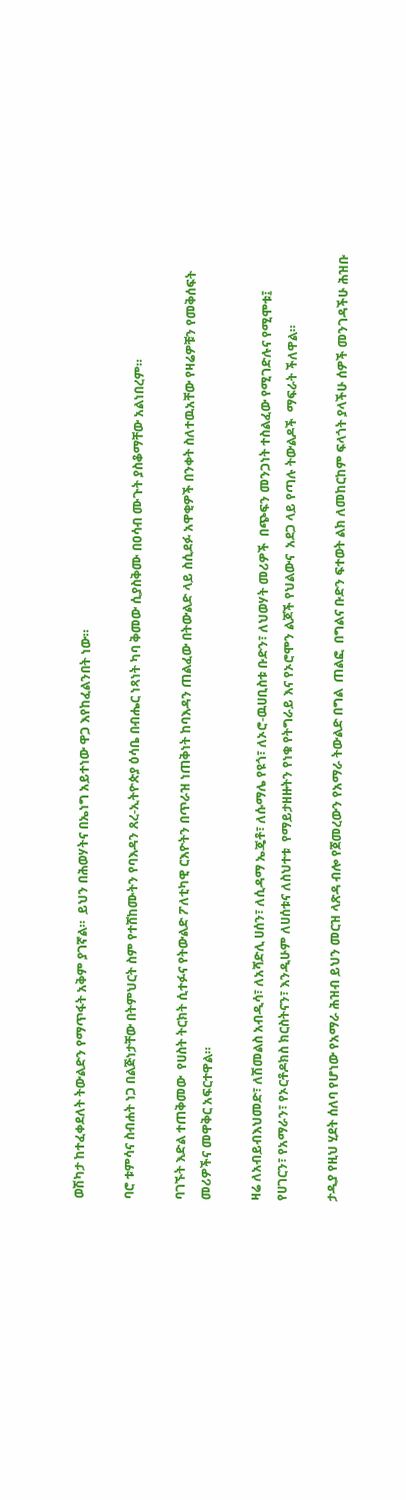ወሽካታ ከተፈቀደለት ትውልድን የማጥፋት አቅም ያገኛል።  ይህን በሕወሃትና በኤነግ አይተነው ዋጋ እየከፈልንበት ነው።

ባሮ ቱምሳና ስብሐት ነጋ በልጅነታቸው በትምህርት ስም የተሸከሙትን የባእዳን ጸረ-ኢትዮጵያ ዕሳቤ በብሔር ነጻነት ካባ ቅመው ሲያስቅሙ በዐሳብ ሙጉት ያስቆማቸው አልነበረም።

ባገኙት እድል ተጠቅመው  የሀስት ትርክት ሲተፉና የትውልድ ፖለቲካዊ ርእዮትን በጥራዝ ነጠቅነት ከባእዳን ጠልፈው በትውልድ ላይ ስሲደፉ አዋቂዎች በንቀት ስለተዉአቸው የዛሬዎቹን የመቅሰፍት መሪዎችና መዋቅር አፍርተዋል።

ዛሬ ለአብይብእህመድ፣ ለሽመልስ አብዲሳ፣ ለአሻድሊ ሀሰን፣ ለሲዳማ ኤጄቶ፣ ለሱማሌ የዩጎ፣ ለኦሮ-ዉሀቢስቱ ቡድን፣ ለህወሃት መሪዎች  በጭፍን መንጋነት ተስልፈው የሚገድሉና የሚሞቱ፤  የሀገርን፣ የአማራን፣ የኦርቶዶክስ ክርስትናን፣ እንዲሁም ለሀሰቱና ለስህተቱ  የማይታዘዙትን የነቁ የትግራይ እና የኦሮሞን ልጆች የህልውና  አደጋ ላይ የጣሉ ትውልዶች  ማፍራት ችለዋል።

ታዲያ የዚህ ሂደት ሰለባ የሆነው የአማራ ሕዝብ ይህን መርዝ ላጽዳ ብሎ የጀመረውን የአማራ ትውልድ በግል  ጠልፎ  በግልና ቡድን ፍተወት ልክ ለመከርከም ፍላጎት ያላችሁ ሰዎች መንገዳችሁ ሕዝቡ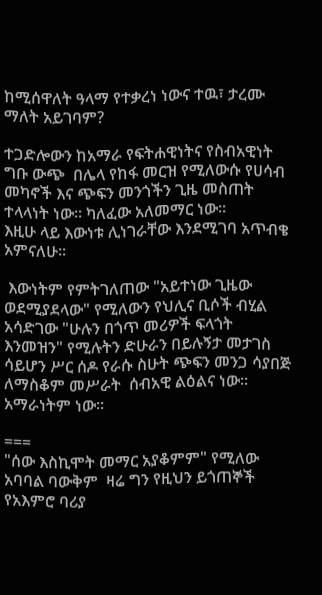ከሚሰዋለት ዓላማ የተቃረነ ነውና ተዉ፣ ታረሙ ማለት አይገባም?

ተጋድሎውን ከአማራ የፍትሐዊነትና የስብአዊነት ግቡ ውጭ  በሌላ የከፋ መርዝ የሚለውሱ የሀሳብ መካኖች እና ጭፍን መንጎችን ጊዜ መስጠት ተላላነት ነው። ካለፈው አለመማር ነው።
እዚሁ ላይ እውነቱ ሊነገራቸው እንደሚገባ አጥብቄ አምናለሁ።

 እውነትም የምትገለጠው "አይተነው ጊዜው ወደሚያደላው" የሚለውን የህሊና ቢሶች ብሂል አሳድገው "ሁሉን በጎጥ መሪዎች ፍላጎት እንመዝን" የሚሉትን ድሁራን በይሉኝታ መታገስ ሳይሆን ሥር ሰዶ የራሱ ስሁት ጭፍን መንጋ ሳያበጅ ለማስቆም መሥራት  ሰብአዊ ልዕልና ነው።  አማራነትም ነው።

===
"ሰው እስኪሞት መማር አያቆምም" የሚለው አባባል ባውቅም  ዛሬ ግን የዚህን ይጎጠኞች የአእምሮ ባሪያ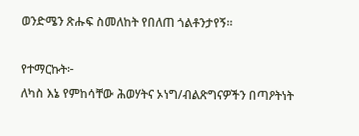ወንድሜን ጽሑፍ ስመለከት የበለጠ ጎልቶንታየኝ።

የተማርኩት፦
ለካስ እኔ የምከሳቸው ሕወሃትና ኦነግ/ብልጽግናዎችን በጣዖትነት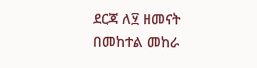ደርጃ ለ፶ ዘመናት በመከተል መከራ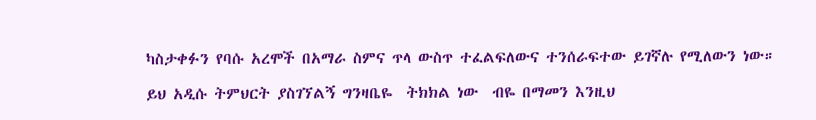ካስታቀፉን የባሱ አረሞች በአማራ ስምና ጥላ ውስጥ ተፈልፍለውና ተንሰራፍተው ይገኛሉ የሚለውን ነው።

ይህ አዲሱ ትምህርት ያስገኘልኝ ግንዛቤዬ  ትክክል ነው  ብዬ በማመን እንዚህ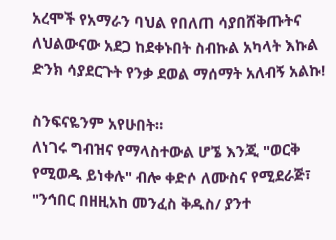አረሞች የአማራን ባህል የበለጠ ሳያበሸቅጡትና ለህልውናው አደጋ ከደቀኑበት ስብኩል አካላት እኩል ድንክ ሳያደርጉት የንቃ ደወል ማሰማት አለብኝ አልኩ!

ስንፍናዬንም አየሁበት።
ለነገሩ ግብዝና የማላስተውል ሆኜ እንጂ "ወርቅ የሚወዱ ይነቀሉ" ብሎ ቀድሶ ለሙስና የሚደራጅ፣ "ንኅበር በዘዚአከ መንፈስ ቅዱስ/ ያንተ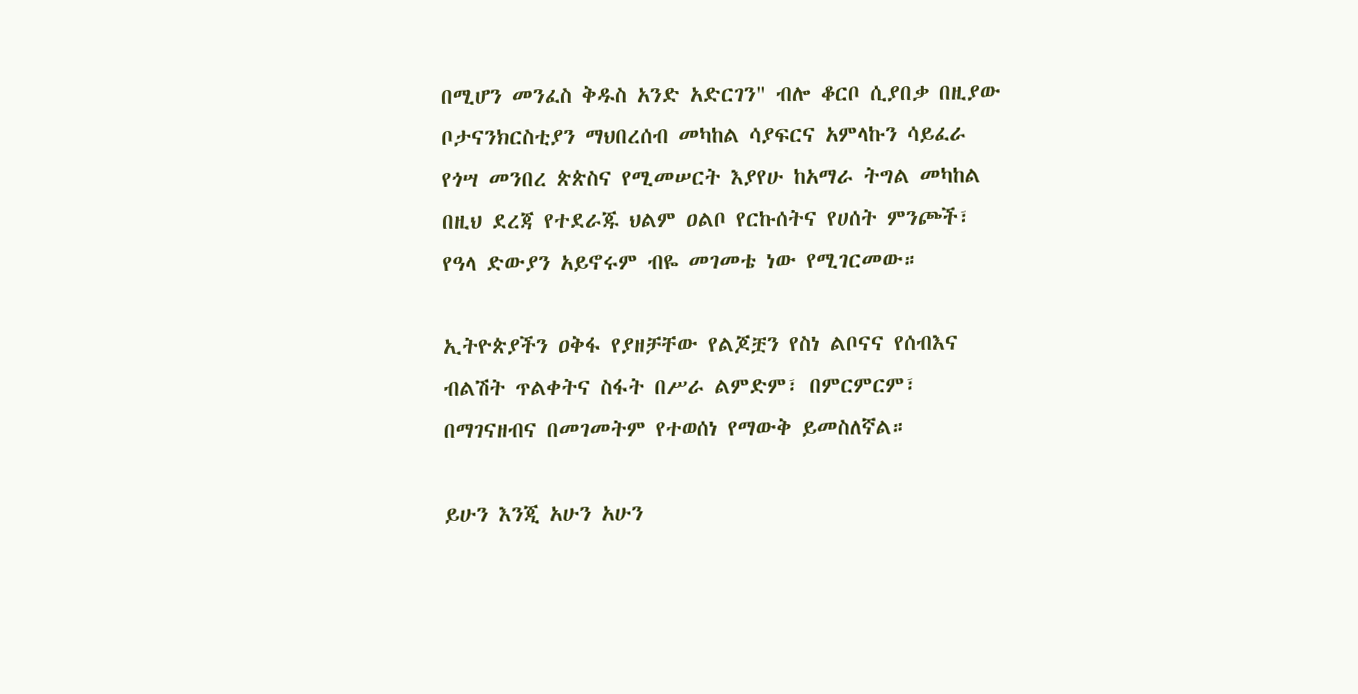በሚሆን መንፈስ ቅዱስ አንድ አድርገን" ብሎ ቆርቦ ሲያበቃ በዚያው ቦታናንክርስቲያን ማህበረሰብ መካከል ሳያፍርና አምላኩን ሳይፈራ  የጎሣ መንበረ ጵጵስና የሚመሠርት እያየሁ ከአማራ ትግል መካከል በዚህ ደረጃ የተደራጁ ህልም ዐልቦ የርኩሰትና የሀሰት ምንጮች፣ የዓላ ድውያን አይኖሩም ብዬ መገመቴ ነው የሚገርመው።

ኢትዮጵያችን ዐቅፋ የያዘቻቸው የልጆቿን የስነ ልቦናና የሰብእና ብልሽት ጥልቀትና ስፋት በሥራ ልምድም፣ በምርምርም፣ በማገናዘብና በመገመትም የተወሰነ የማውቅ ይመስለኛል።

ይሁን እንጂ አሁን አሁን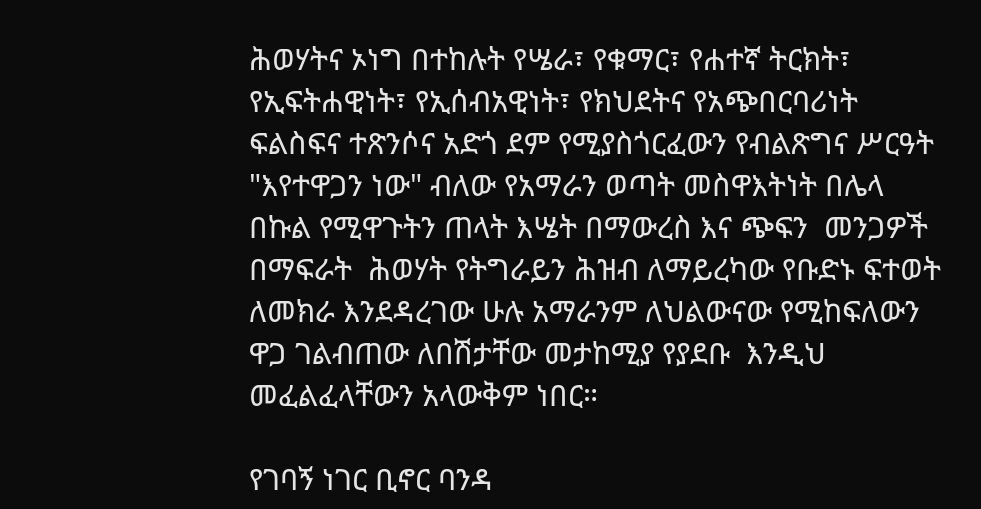ሕወሃትና ኦነግ በተከሉት የሤራ፣ የቁማር፣ የሐተኛ ትርክት፣ የኢፍትሐዊነት፣ የኢሰብአዊነት፣ የክህደትና የአጭበርባሪነት ፍልስፍና ተጽንሶና አድጎ ደም የሚያስጎርፈውን የብልጽግና ሥርዓት  "እየተዋጋን ነው" ብለው የአማራን ወጣት መስዋእትነት በሌላ በኩል የሚዋጉትን ጠላት እሤት በማውረስ እና ጭፍን  መንጋዎች በማፍራት  ሕወሃት የትግራይን ሕዝብ ለማይረካው የቡድኑ ፍተወት ለመክራ እንደዳረገው ሁሉ አማራንም ለህልውናው የሚከፍለውን ዋጋ ገልብጠው ለበሽታቸው መታከሚያ የያደቡ  እንዲህ መፈልፈላቸውን አላውቅም ነበር።

የገባኝ ነገር ቢኖር ባንዳ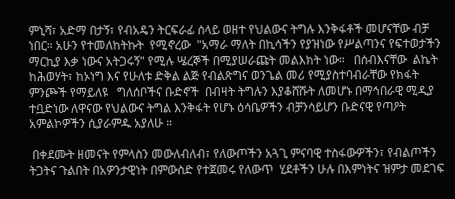ምኒሻ፣ አድማ በታኝ፣ የብአዴን ትርፍራፊ ሰላይ ወዘተ የህልውና ትግሉ እንቅፋቶች መሆናቸው ብቻ ነበር። አሁን የተመለከትኩት  የሚኖረው  "አማራ ማለት በኪሳችን የያዝነው የሥልጣንና የፍተወታችን ማርኪያ እቃ ነውና አትጋሩኝ" የሚሉ ሤረኞች በሚያሠራጩት መልእክት ነው።   በሰብእናቸው  ልኬት ከሕወሃት፣ ከኦነግ እና የሁለቱ ድቅል ልጅ የብልጽግና ወንጌል መሪ የሚያስተባብራቸው የክፋት ምንጮች የማይለዩ   ግለሰቦችና ቡድኖች  በብዛት ትግሉን እያቆሸሹት ለመሆኑ በማኅበራዊ ሚዲያ ተቧድነው ለዋናው የህልውና ትግል እንቅፋት የሆኑ ዕሳቤዎችን ብቻንሳይሆን ቡድናዊ የጣዖት አምልኮዎችን ሲያራምዱ አያለሁ ።

 በቀደሙት ዘመናት የምላስን መውለብለብ፣ የለውጦችን አጓጊ ምናባዊ ተስፋውዎችን፣ የብልጦችን ትጋትና ጉልበት በአዎንታዊነት በምውስድ የተጀመሩ የለውጥ  ሂደቶችን ሁሉ በእምነትና ዝምታ መደገፍ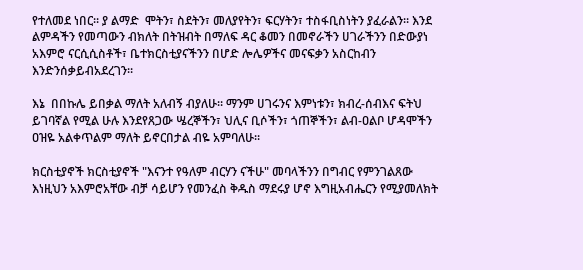የተለመደ ነበር። ያ ልማድ  ሞትን፣ ስደትን፣ መለያየትን፣ ፍርሃትን፣ ተስፋቢስነትን ያፈራልን። እንደ ልምዳችን የመጣውን ብክለት በትዝብት በማለፍ ዳር ቆመን በመኖራችን ሀገራችንን በድውያነ አእምሮ ናርሲሲስቶች፣ ቤተክርስቲያናችንን በሆድ ሎሌዎችና መናፍቃን አስርከብን እንድንሰቃይብአደረገን።

እኔ  በበኩሌ ይበቃል ማለት አለብኝ ብያለሁ። ማንም ሀገሩንና እምነቱን፣ ክብረ-ሰብእና ፍትህ ይገባኛል የሚል ሁሉ እንደየጸጋው ሤረኞችን፣ ህሊና ቢሶችን፣ ጎጠኞችን፣ ልብ-ዐልቦ ሆዳሞችን ዐዝዬ አልቀጥልም ማለት ይኖርበታል ብዬ አምባለሁ።

ክርስቲያኖች ክርስቲያኖች "እናንተ የዓለም ብርሃን ናችሁ" መባላችንን በግብር የምንገልጸው እነዚህን አእምሮአቸው ብቻ ሳይሆን የመንፈስ ቅዱስ ማደሩያ ሆኖ እግዚአብሔርን የሚያመለክት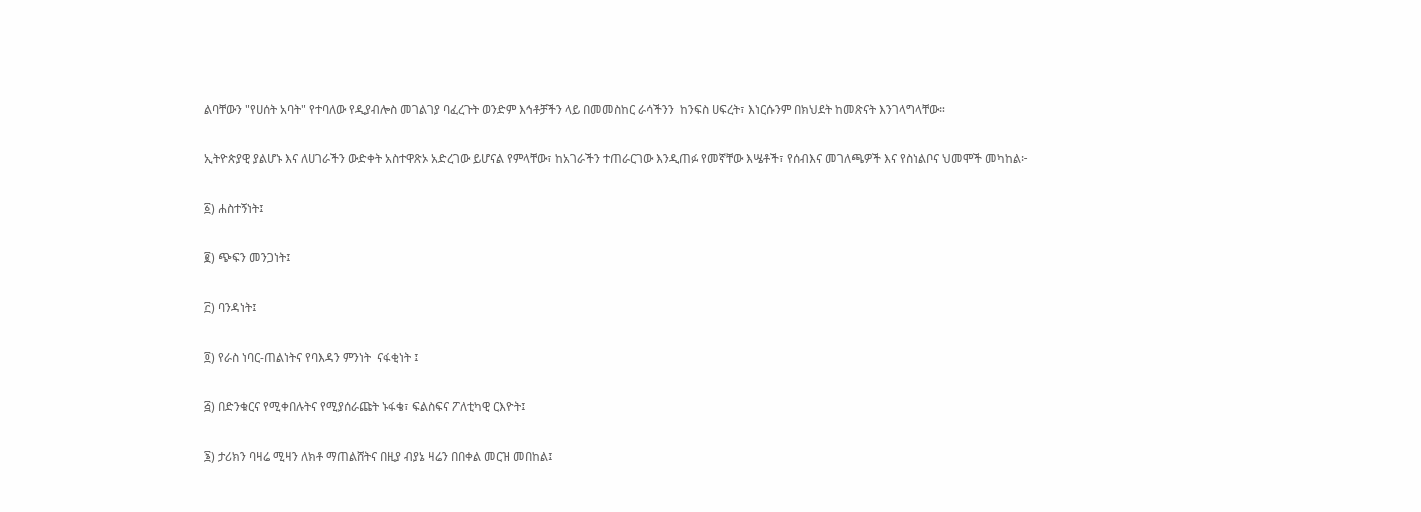ልባቸውን "የሀሰት አባት" የተባለው የዲያብሎስ መገልገያ ባፈረጉት ወንድም እኅቶቻችን ላይ በመመስከር ራሳችንን  ከንፍስ ሀፍረት፣ እነርሱንም በክህደት ከመጽናት እንገላግላቸው።

ኢትዮጵያዊ ያልሆኑ እና ለሀገራችን ውድቀት አስተዋጽኦ አድረገው ይሆናል የምላቸው፣ ከአገራችን ተጠራርገው እንዲጠፉ የመኛቸው እሤቶች፣ የሰብእና መገለጫዎች እና የስነልቦና ህመሞች መካከል፦

፩) ሐስተኝነት፤

፪) ጭፍን መንጋነት፤

፫) ባንዳነት፤

፬) የራስ ነባር-ጠልነትና የባእዳን ምንነት  ናፋቂነት ፤

፭) በድንቁርና የሚቀበሉትና የሚያሰራጩት ኑፋቄ፣ ፍልስፍና ፖለቲካዊ ርእዮት፤

፮) ታሪክን ባዛሬ ሚዛን ለክቶ ማጠልሸትና በዚያ ብያኔ ዛሬን በበቀል መርዝ መበከል፤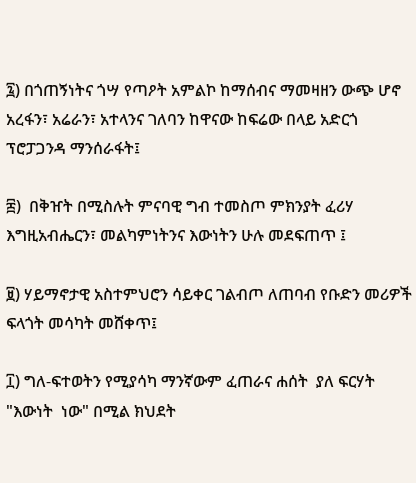፯) በጎጠኝነትና ጎሣ የጣዖት አምልኮ ከማሰብና ማመዛዘን ውጭ ሆኖ አረፋን፣ አሬራን፣ አተላንና ገለባን ከዋናው ከፍሬው በላይ አድርጎ ፕሮፓጋንዳ ማንሰራፋት፤

፰)  በቅዠት በሚስሉት ምናባዊ ግብ ተመስጦ ምክንያት ፈሪሃ እግዚአብሔርን፣ መልካምነትንና እውነትን ሁሉ መደፍጠጥ ፤

፱) ሃይማኖታዊ አስተምህሮን ሳይቀር ገልብጦ ለጠባብ የቡድን መሪዎች ፍላጎት መሳካት መሸቀጥ፤

፲) ግለ-ፍተወትን የሚያሳካ ማንኛውም ፈጠራና ሐሰት  ያለ ፍርሃት "እውነት  ነው" በሚል ክህደት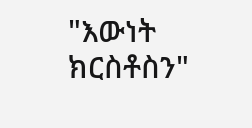"እውነት ክርስቶስን"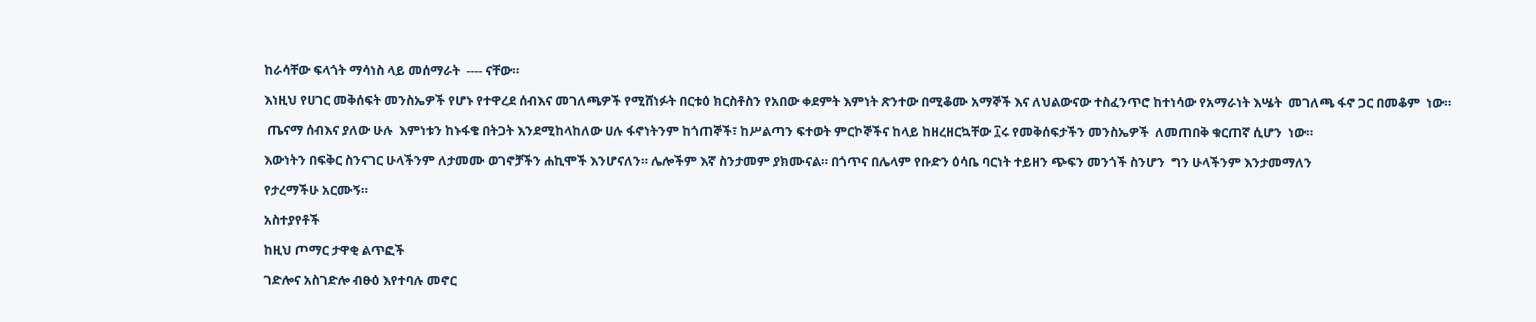ከራሳቸው ፍላጎት ማሳነስ ላይ መሰማራት  ---- ናቸው።

እነዚህ የሀገር መቅሰፍት መንስኤዎች የሆኑ የተዋረደ ሰብእና መገለጫዎች የሚሸነፉት በርቱዕ ክርስቶስን የአበው ቀደምት እምነት ጽንተው በሚቆሙ አማኞች እና ለህልውናው ተስፈንጥሮ ከተነሳው የአማራነት እሤት  መገለጫ ፋኖ ጋር በመቆም  ነው።

 ጤናማ ሰብእና ያለው ሁሉ  እምነቱን ከኑፋቄ በትጋት እንደሚከላከለው ሀሉ ፋኖነትንም ከጎጠኞች፣ ከሥልጣን ፍተወት ምርኮኞችና ከላይ ከዘረዘርኳቸው ፲ሩ የመቅሰፍታችን መንስኤዎች  ለመጠበቅ ቁርጠኛ ሲሆን  ነው።

እውነትን በፍቅር ስንናገር ሁላችንም ለታመሙ ወገኖቻችን ሐኪሞች እንሆናለን። ሌሎችም እኛ ስንታመም ያክሙናል። በጎጥና በሌላም የቡድን ዕሳቤ ባርነት ተይዘን ጭፍን መንጎች ስንሆን  ግን ሁላችንም እንታመማለን

የታረማችሁ አርሙኝ።

አስተያየቶች

ከዚህ ጦማር ታዋቂ ልጥፎች

ገድሎና አስገድሎ ብፁዕ እየተባሉ መኖር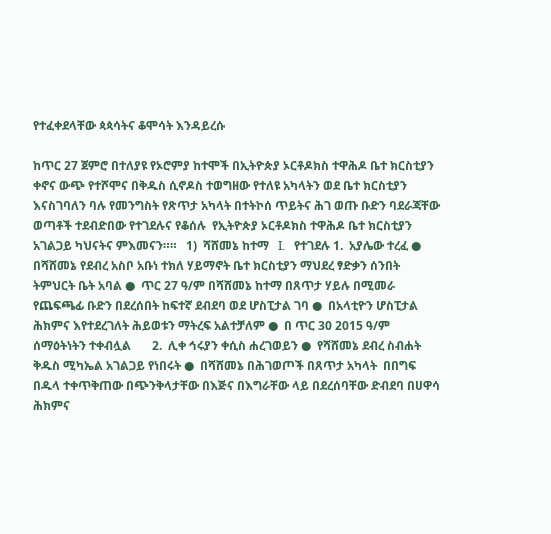የተፈቀደላቸው ጳጳሳትና ቆሞሳት እንዳይረሱ

ከጥር 27 ጀምሮ በተለያዩ የኦሮምያ ከተሞች በኢትዮጵያ ኦርቶዶክስ ተዋሕዶ ቤተ ክርስቲያን ቀኖና ውጭ የተሾሞና በቅዱስ ሲኖዶስ ተወግዘው የተለዩ አካላትን ወደ ቤተ ክርስቲያን እናስገባለን ባሉ የመንግስት የጽጥታ አካላት በተትኮሰ ጥይትና ሕገ ወጡ ቡድን ባደራጃቸው ወጣቶች ተደብድበው የተገደሉና የቆሰሉ  የኢትዮጵያ ኦርቶዶክስ ተዋሕዶ ቤተ ክርስቲያን አገልጋይ ካህናትና ምእመናን።።   1)  ሻሸመኔ ከተማ   I.   የተገደሉ 1.  አያሌው ተረፈ ●   በሻሸመኔ የደብረ አስቦ አቡነ ተክለ ሃይማኖት ቤተ ክርስቲያን ማህደረ ፃድቃን ሰንበት ትምህርት ቤት አባል ●  ጥር 27 ዓ/ም በሻሸመኔ ከተማ በጸጥታ ሃይሉ በሚመራ የጨፍጫፊ ቡድን በደረሰበት ከፍተኛ ደብደባ ወደ ሆስፒታል ገባ ●  በአላቲዮን ሆስፒታል ሕክምና እየተደረገለት ሕይወቱን ማትረፍ አልተቻለም ●  በ ጥር 30 2015 ዓ/ም  ሰማዕትነትን ተቀብሏል       2.  ሊቀ ኅሩያን ቀሲስ ሐረገወይን ●  የሻሸመኔ ደብረ ስብሐት ቅዱስ ሚካኤል አገልጋይ የነበሩት ●  በሻሸመኔ በሕገወጦች በጸጥታ አካላት  በበግፍ በዱላ ተቀጥቅጠው በጭንቅላታቸው በእጅና በእግራቸው ላይ በደረሰባቸው ድብደባ በሀዋሳ ሕክምና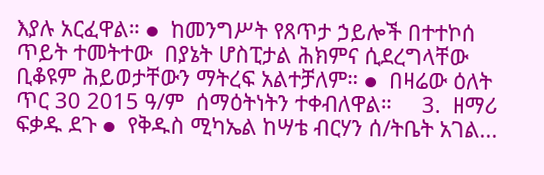እያሉ አርፈዋል። ●  ከመንግሥት የጸጥታ ኃይሎች በተተኮሰ ጥይት ተመትተው  በያኔት ሆስፒታል ሕክምና ሲደረግላቸው ቢቆዩም ሕይወታቸውን ማትረፍ አልተቻለም። ●  በዛሬው ዕለት ጥር 30 2015 ዓ/ም  ሰማዕትነትን ተቀብለዋል።     3.  ዘማሪ ፍቃዱ ደጉ ●  የቅዱስ ሚካኤል ከሣቴ ብርሃን ሰ/ትቤት አገል...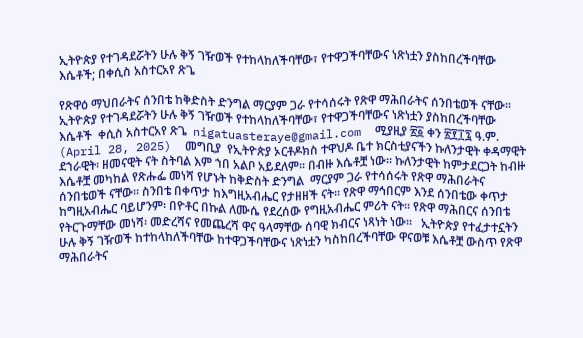ኢትዮጵያ የተገዳደሯትን ሁሉ ቅኝ ገዥወች የተከላከለችባቸው፣ የተዋጋችባቸውና ነጽነቷን ያስከበረችባቸው እሴቶች; በቀሲስ አስተርአየ ጽጌ

የጽዋዕ ማህበራትና ሰንበቴ ከቅድስት ድንግል ማርያም ጋራ የተሳሰሩት የጽዋ ማሕበራትና ሰንበቴወች ናቸው፡፡  ኢትዮጵያ የተገዳደሯትን ሁሉ ቅኝ ገዥወች የተከላከለችባቸው፣ የተዋጋችባቸውና ነጽነቷን ያስከበረችባቸው እሴቶች  ቀሲስ አስተርአየ ጽጌ  nigatuasteraye@gmail.com  ሚያዚያ ፳፩ ቀን ፳፻፲፯ ዓ.ም.  (April 28, 2025)  መግቢያ  የኢትዮጵያ ኦርቶዶክስ ተዋህዶ ቤተ ክርስቲያናችን ኩለንታዊት ቀዳማዊት ደኀራዊት፡ ዘመናዊት ናት ስትባል እም ኀበ አልቦ አይደለም፡፡ በብዙ እሴቶቿ ነው፡፡ ኩለንታዊት ከምታደርጋት ከብዙ እሴቶቿ መካከል የጽሑፌ መነሻ የሆኑት ከቅድስት ድንግል  ማርያም ጋራ የተሳሰሩት የጽዋ ማሕበራትና ሰንበቴወች ናቸው፡፡ ስንበቴ በቀጥታ ከእግዚአብሔር የታዘዘች ናት፡፡ የጽዋ ማኅበርም እንደ ሰንበቴው ቀጥታ ከግዚአብሔር ባይሆንም፡ በዮቶር በኩል ለሙሴ የደረሰው የግዚአብሔር ምሪት ናት፡፡ የጽዋ ማሕበርና ሰንበቴ የትርጉማቸው መነሻ፡ መድረሻና የመጨረሻ ዋና ዓላማቸው ሰባዊ ክብርና ነጻነት ነው፡፡   ኢትዮጵያ የተፈታተኗትን ሁሉ ቅኝ ገዥወች ከተከላከለችባቸው ከተዋጋችባቸውና ነጽነቷን ካስከበረችባቸው ዋናወቹ እሴቶቿ ውስጥ የጽዋ ማሕበራትና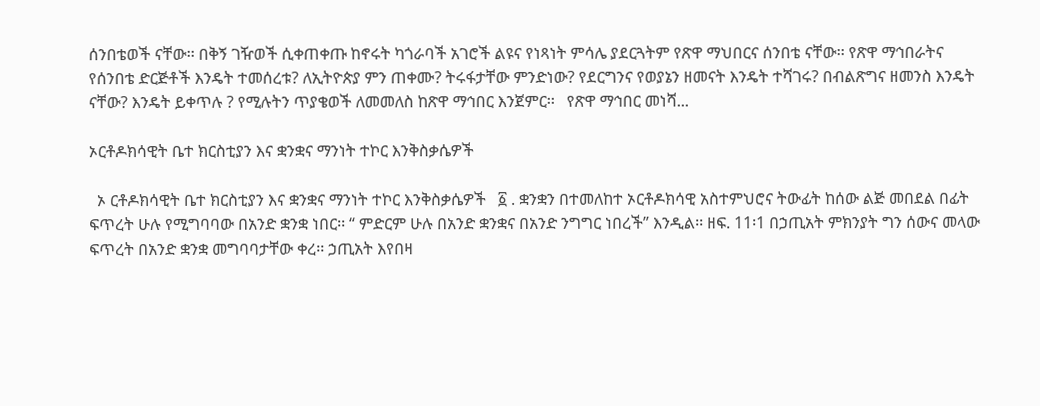ሰንበቴወች ናቸው፡፡ በቅኝ ገዥወች ሲቀጠቀጡ ከኖሩት ካጎራባች አገሮች ልዩና የነጻነት ምሳሌ ያደርጓትም የጽዋ ማህበርና ሰንበቴ ናቸው፡፡ የጽዋ ማኅበራትና የሰንበቴ ድርጅቶች እንዴት ተመሰረቱ? ለኢትዮጵያ ምን ጠቀሙ? ትሩፋታቸው ምንድነው? የደርግንና የወያኔን ዘመናት እንዴት ተሻገሩ? በብልጽግና ዘመንስ እንዴት ናቸው? እንዴት ይቀጥሉ ? የሚሉትን ጥያቄወች ለመመለስ ከጽዋ ማኅበር እንጀምር፡፡   የጽዋ ማኅበር መነሻ...

ኦርቶዶክሳዊት ቤተ ክርስቲያን እና ቋንቋና ማንነት ተኮር እንቅስቃሴዎች

  ኦ ርቶዶክሳዊት ቤተ ክርስቲያን እና ቋንቋና ማንነት ተኮር እንቅስቃሴዎች   ፩ . ቋንቋን በተመለከተ ኦርቶዶክሳዊ አስተምህሮና ትውፊት ከሰው ልጅ መበደል በፊት ፍጥረት ሁሉ የሚግባባው በአንድ ቋንቋ ነበር፡፡ “ ምድርም ሁሉ በአንድ ቋንቋና በአንድ ንግግር ነበረች” እንዲል፡፡ ዘፍ. 11፡1 በኃጢአት ምክንያት ግን ሰውና መላው ፍጥረት በአንድ ቋንቋ መግባባታቸው ቀረ፡፡ ኃጢአት እየበዛ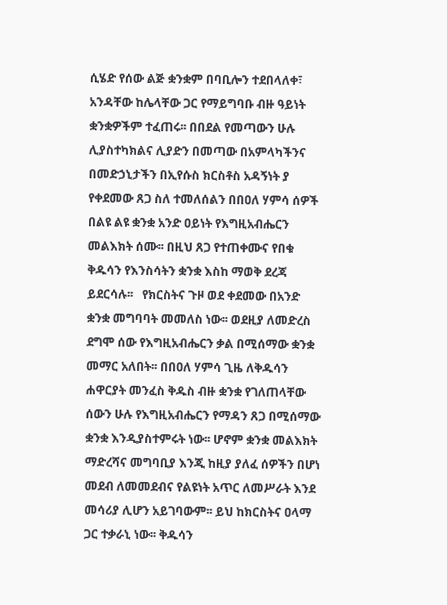ሲሄድ የሰው ልጅ ቋንቋም በባቢሎን ተደበላለቀ፣ አንዳቸው ከሌላቸው ጋር የማይግባቡ ብዙ ዓይነት ቋንቋዎችም ተፈጠሩ፡፡ በበደል የመጣውን ሁሉ ሊያስተካክልና ሊያድን በመጣው በአምላካችንና በመድኃኒታችን በኢየሱስ ክርስቶስ አዳኝነት ያ የቀደመው ጸጋ ስለ ተመለሰልን በበዐለ ሃምሳ ሰዎች በልዩ ልዩ ቋንቋ አንድ ዐይነት የእግዚአብሔርን መልእክት ሰሙ፡፡ በዚህ ጸጋ የተጠቀሙና የበቁ ቅዱሳን የእንስሳትን ቋንቋ እስከ ማወቅ ደረጃ ይደርሳሉ፡፡   የክርስትና ጉዞ ወደ ቀደመው በአንድ ቋንቋ መግባባት መመለስ ነው፡፡ ወደዚያ ለመድረስ ደግሞ ሰው የእግዚአብሔርን ቃል በሚሰማው ቋንቋ መማር አለበት፡፡ በበዐለ ሃምሳ ጊዜ ለቅዱሳን ሐዋርያት መንፈስ ቅዱስ ብዙ ቋንቋ የገለጠላቸው ሰውን ሁሉ የእግዚአብሔርን የማዳን ጸጋ በሚሰማው ቋንቋ እንዲያስተምሩት ነው፡፡ ሆኖም ቋንቋ መልእክት ማድረሻና መግባቢያ እንጂ ከዚያ ያለፈ ሰዎችን በሆነ መደብ ለመመደብና የልዩነት አጥር ለመሥራት እንደ መሳሪያ ሊሆን አይገባውም፡፡ ይህ ከክርስትና ዐላማ ጋር ተቃራኒ ነው፡፡ ቅዱሳን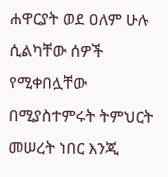ሐዋርያት ወደ ዐለም ሁሉ ሲልካቸው ሰዎች የሚቀበሏቸው በሚያስተምሩት ትምህርት መሠረት ነበር እንጂ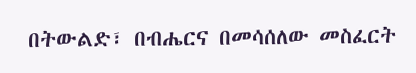በትውልድ፣ በብሔርና በመሳሰለው መስፈርት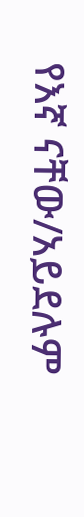የእኛ ናቸው/አይደሉም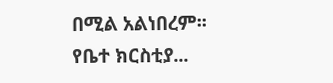በሚል አልነበረም፡፡ የቤተ ክርስቲያ...